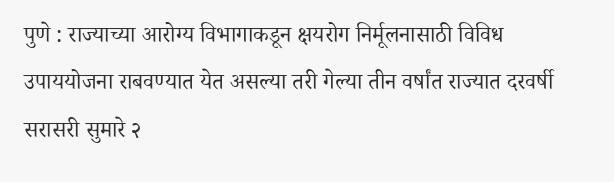पुणे : राज्याच्या आरोग्य विभागाकडून क्षयरोग निर्मूलनासाठी विविध उपाययोजना राबवण्यात येत असल्या तरी गेल्या तीन वर्षांत राज्यात दरवर्षी सरासरी सुमारे २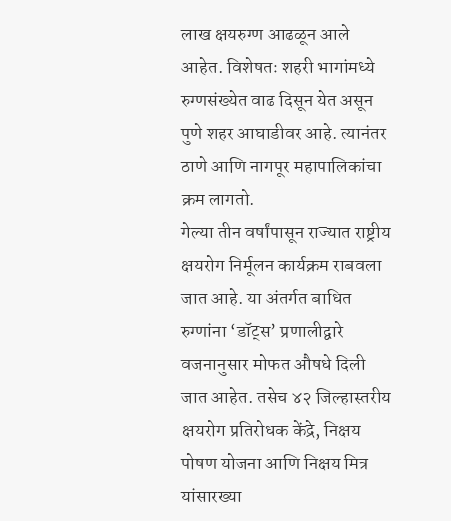लाख क्षयरुग्ण आढळून आले आहेत. विशेषतः शहरी भागांमध्ये रुग्णसंख्येत वाढ दिसून येत असून पुणे शहर आघाडीवर आहे. त्यानंतर ठाणे आणि नागपूर महापालिकांचा क्रम लागतो.
गेल्या तीन वर्षांपासून राज्यात राष्ट्रीय क्षयरोग निर्मूलन कार्यक्रम राबवला जात आहे. या अंतर्गत बाधित रुग्णांना ‘डॉट्स’ प्रणालीद्वारे वजनानुसार मोफत औषधे दिली जात आहेत. तसेच ४२ जिल्हास्तरीय क्षयरोग प्रतिरोधक केंद्रे, निक्षय पोषण योजना आणि निक्षय मित्र यांसारख्या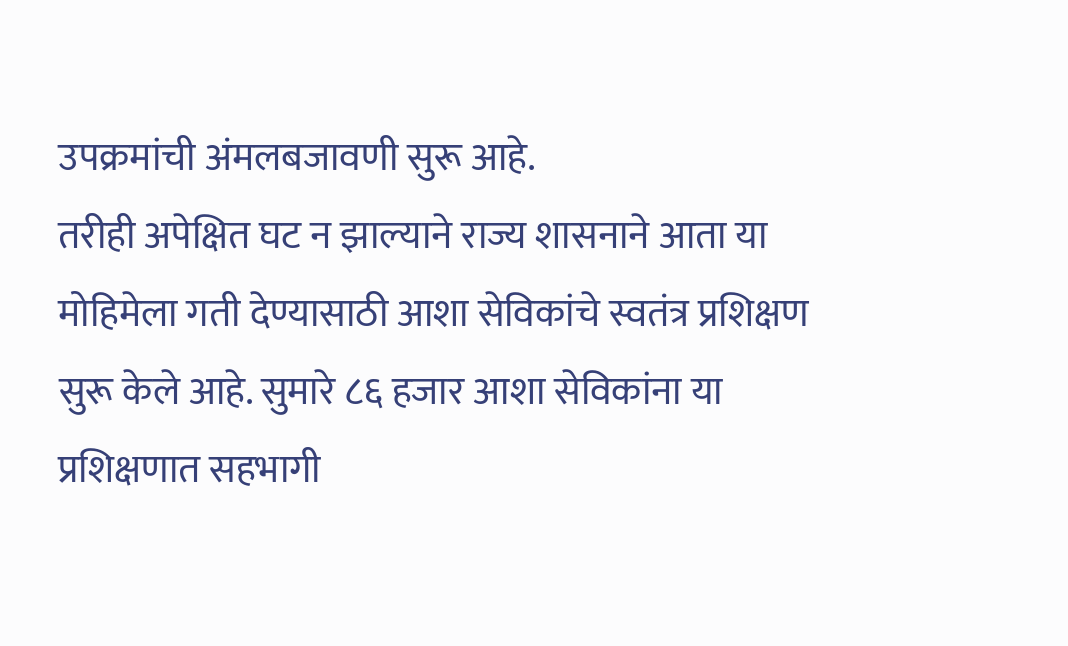उपक्रमांची अंमलबजावणी सुरू आहे.
तरीही अपेक्षित घट न झाल्याने राज्य शासनाने आता या मोहिमेला गती देण्यासाठी आशा सेविकांचे स्वतंत्र प्रशिक्षण सुरू केले आहे. सुमारे ८६ हजार आशा सेविकांना या प्रशिक्षणात सहभागी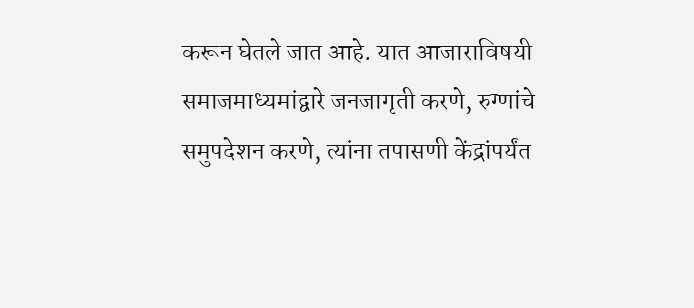करून घेतले जात आहे. यात आजाराविषयी समाजमाध्यमांद्वारे जनजागृती करणे, रुग्णांचे समुपदेशन करणे, त्यांना तपासणी केंद्रांपर्यंत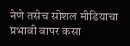नेणे तसेच सोशल मीडियाचा प्रभावी वापर कसा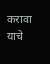करावा याचे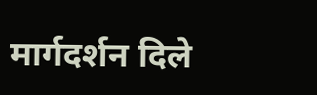मार्गदर्शन दिले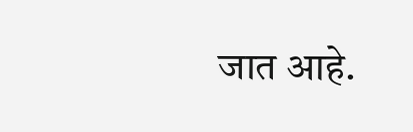जात आहे.